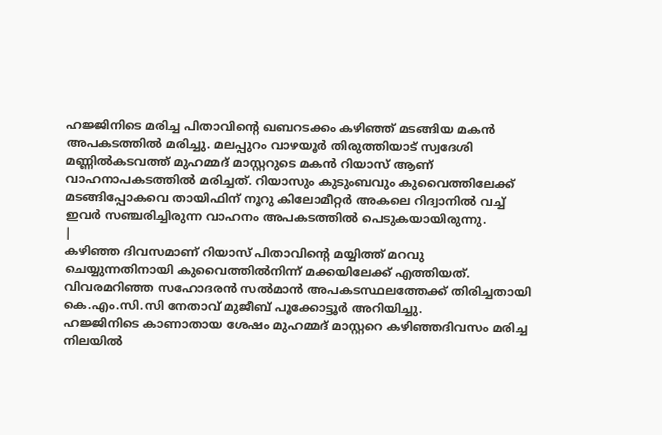ഹജ്ജിനിടെ മരിച്ച പിതാവിന്റെ ഖബറടക്കം കഴിഞ്ഞ് മടങ്ങിയ മകൻ അപകടത്തിൽ മരിച്ചു. മലപ്പുറം വാഴയൂർ തിരുത്തിയാട് സ്വദേശി മണ്ണിൽകടവത്ത് മുഹമ്മദ് മാസ്റ്ററുടെ മകൻ റിയാസ് ആണ് വാഹനാപകടത്തിൽ മരിച്ചത്. റിയാസും കുടുംബവും കുവൈത്തിലേക്ക് മടങ്ങിപ്പോകവെ തായിഫിന് നൂറു കിലോമീറ്റർ അകലെ റിദ്വാനിൽ വച്ച് ഇവർ സഞ്ചരിച്ചിരുന്ന വാഹനം അപകടത്തിൽ പെടുകയായിരുന്നു.
|
കഴിഞ്ഞ ദിവസമാണ് റിയാസ് പിതാവിന്റെ മയ്യിത്ത് മറവു ചെയ്യുന്നതിനായി കുവൈത്തിൽനിന്ന് മക്കയിലേക്ക് എത്തിയത്. വിവരമറിഞ്ഞ സഹോദരൻ സൽമാൻ അപകടസ്ഥലത്തേക്ക് തിരിച്ചതായി കെ.എം.സി.സി നേതാവ് മുജീബ് പൂക്കോട്ടൂർ അറിയിച്ചു.
ഹജ്ജിനിടെ കാണാതായ ശേഷം മുഹമ്മദ് മാസ്റ്ററെ കഴിഞ്ഞദിവസം മരിച്ച നിലയിൽ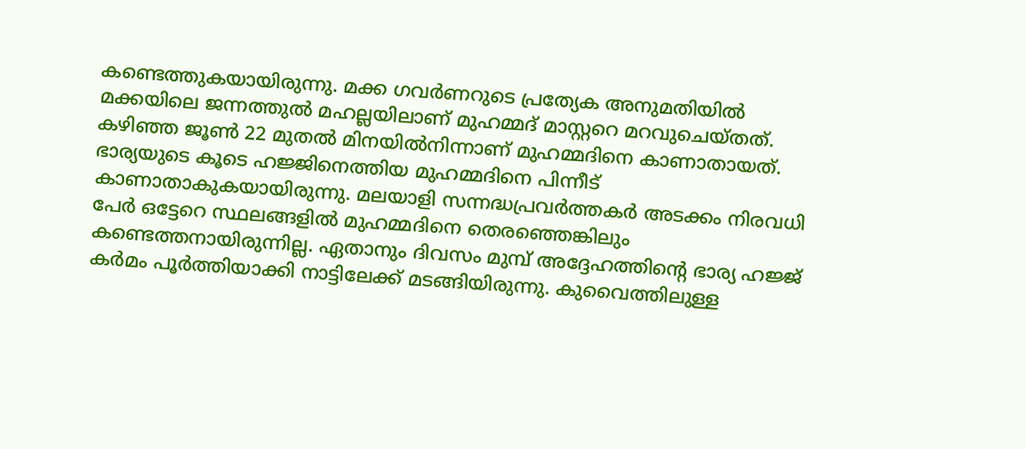കണ്ടെത്തുകയായിരുന്നു. മക്ക ഗവർണറുടെ പ്രത്യേക അനുമതിയിൽ മക്കയിലെ ജന്നത്തുൽ മഹല്ലയിലാണ് മുഹമ്മദ് മാസ്റ്ററെ മറവുചെയ്തത്.
കഴിഞ്ഞ ജൂൺ 22 മുതൽ മിനയിൽനിന്നാണ് മുഹമ്മദിനെ കാണാതായത്.
ഭാര്യയുടെ കൂടെ ഹജ്ജിനെത്തിയ മുഹമ്മദിനെ പിന്നീട് കാണാതാകുകയായിരുന്നു. മലയാളി സന്നദ്ധപ്രവർത്തകർ അടക്കം നിരവധി പേർ ഒട്ടേറെ സ്ഥലങ്ങളിൽ മുഹമ്മദിനെ തെരഞ്ഞെങ്കിലും കണ്ടെത്തനായിരുന്നില്ല. ഏതാനും ദിവസം മുമ്പ് അദ്ദേഹത്തിന്റെ ഭാര്യ ഹജ്ജ് കർമം പൂർത്തിയാക്കി നാട്ടിലേക്ക് മടങ്ങിയിരുന്നു. കുവൈത്തിലുള്ള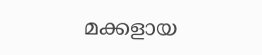മക്കളായ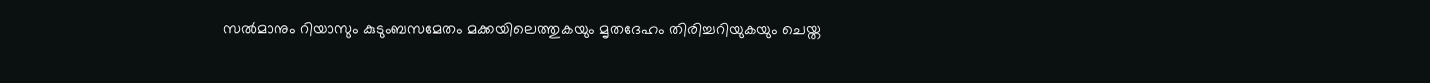സൽമാനും റിയാസും കുടുംബസമേതം മക്കയിലെത്തുകയും മൃതദേഹം തിരിച്ചറിയുകയും ചെയ്ത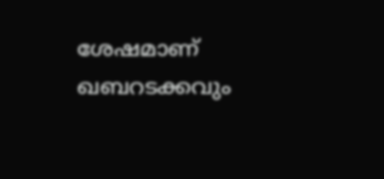ശേഷമാണ് ഖബറടക്കവും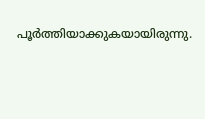പൂർത്തിയാക്കുകയായിരുന്നു.